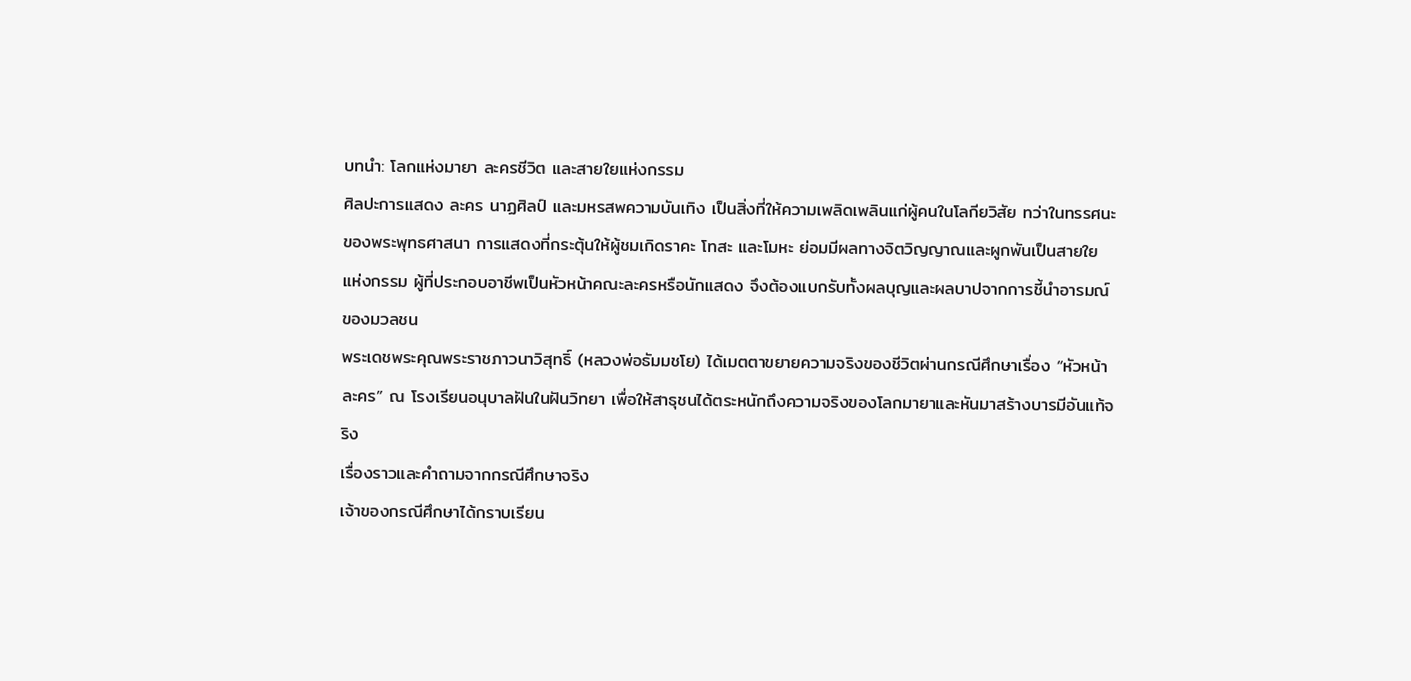บทนำ: โลกแห่งมายา ละครชีวิต และสายใยแห่งกรรม
ศิลปะการแสดง ละคร นาฏศิลป์ และมหรสพความบันเทิง เป็นสิ่งที่ให้ความเพลิดเพลินแก่ผู้คนในโลกียวิสัย ทว่าในทรรศนะของพระพุทธศาสนา การแสดงที่กระตุ้นให้ผู้ชมเกิดราคะ โทสะ และโมหะ ย่อมมีผลทางจิตวิญญาณและผูกพันเป็นสายใยแห่งกรรม ผู้ที่ประกอบอาชีพเป็นหัวหน้าคณะละครหรือนักแสดง จึงต้องแบกรับทั้งผลบุญและผลบาปจากการชี้นำอารมณ์ของมวลชน
พระเดชพระคุณพระราชภาวนาวิสุทธิ์ (หลวงพ่อธัมมชโย) ได้เมตตาขยายความจริงของชีวิตผ่านกรณีศึกษาเรื่อง “หัวหน้าละคร” ณ โรงเรียนอนุบาลฝันในฝันวิทยา เพื่อให้สาธุชนได้ตระหนักถึงความจริงของโลกมายาและหันมาสร้างบารมีอันแท้จริง
เรื่องราวและคำถามจากกรณีศึกษาจริง
เจ้าของกรณีศึกษาได้กราบเรียน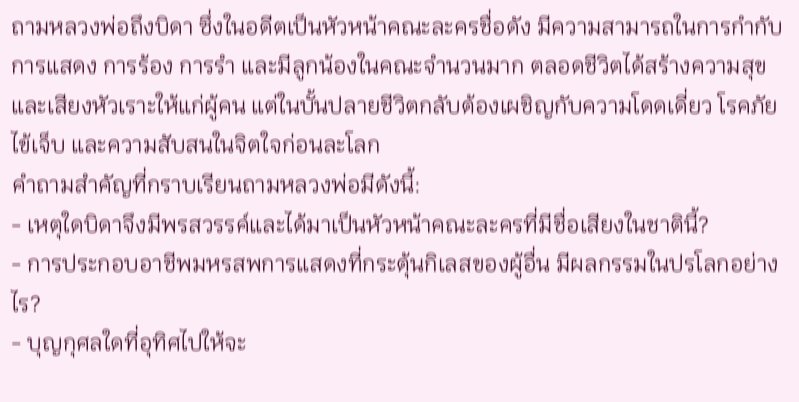ถามหลวงพ่อถึงบิดา ซึ่งในอดีตเป็นหัวหน้าคณะละครชื่อดัง มีความสามารถในการกำกับการแสดง การร้อง การรำ และมีลูกน้องในคณะจำนวนมาก ตลอดชีวิตได้สร้างความสุขและเสียงหัวเราะให้แก่ผู้คน แต่ในบั้นปลายชีวิตกลับต้องเผชิญกับความโดดเดี่ยว โรคภัยไข้เจ็บ และความสับสนในจิตใจก่อนละโลก
คำถามสำคัญที่กราบเรียนถามหลวงพ่อมีดังนี้:
- เหตุใดบิดาจึงมีพรสวรรค์และได้มาเป็นหัวหน้าคณะละครที่มีชื่อเสียงในชาตินี้?
- การประกอบอาชีพมหรสพการแสดงที่กระตุ้นกิเลสของผู้อื่น มีผลกรรมในปรโลกอย่างไร?
- บุญกุศลใดที่อุทิศไปให้จะ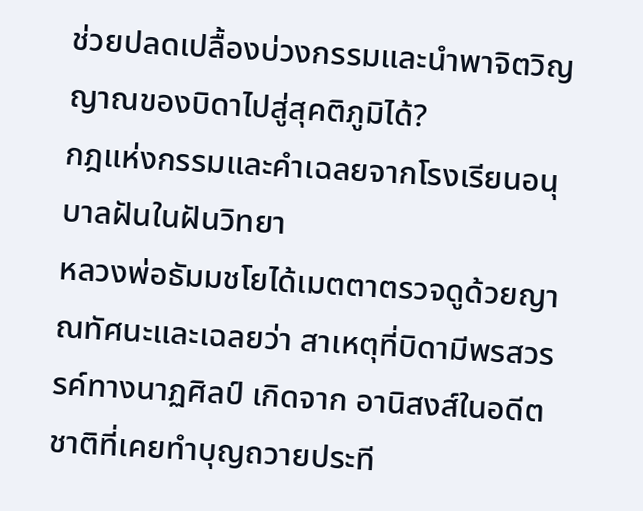ช่วยปลดเปลื้องบ่วงกรรมและนำพาจิตวิญญาณของบิดาไปสู่สุคติภูมิได้?
กฎแห่งกรรมและคำเฉลยจากโรงเรียนอนุบาลฝันในฝันวิทยา
หลวงพ่อธัมมชโยได้เมตตาตรวจดูด้วยญาณทัศนะและเฉลยว่า สาเหตุที่บิดามีพรสวรรค์ทางนาฏศิลป์ เกิดจาก อานิสงส์ในอดีตชาติที่เคยทำบุญถวายประที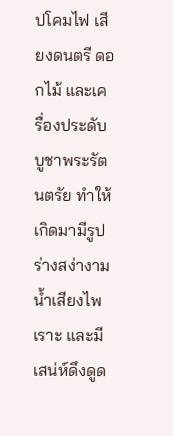ปโคมไฟ เสียงดนตรี ดอกไม้ และเครื่องประดับบูชาพระรัตนตรัย ทำให้เกิดมามีรูปร่างสง่างาม น้ำเสียงไพเราะ และมีเสน่ห์ดึงดูด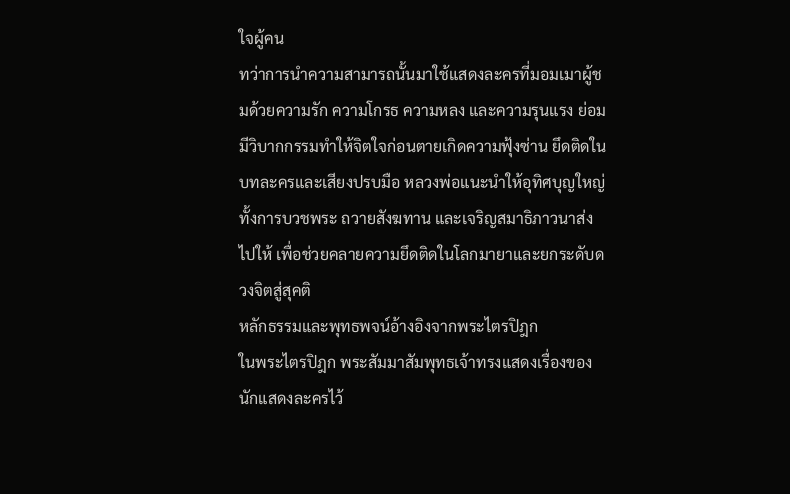ใจผู้คน
ทว่าการนำความสามารถนั้นมาใช้แสดงละครที่มอมเมาผู้ชมด้วยความรัก ความโกรธ ความหลง และความรุนแรง ย่อมมีวิบากกรรมทำให้จิตใจก่อนตายเกิดความฟุ้งซ่าน ยึดติดในบทละครและเสียงปรบมือ หลวงพ่อแนะนำให้อุทิศบุญใหญ่ ทั้งการบวชพระ ถวายสังฆทาน และเจริญสมาธิภาวนาส่งไปให้ เพื่อช่วยคลายความยึดติดในโลกมายาและยกระดับดวงจิตสู่สุคติ
หลักธรรมและพุทธพจน์อ้างอิงจากพระไตรปิฎก
ในพระไตรปิฎก พระสัมมาสัมพุทธเจ้าทรงแสดงเรื่องของนักแสดงละครไว้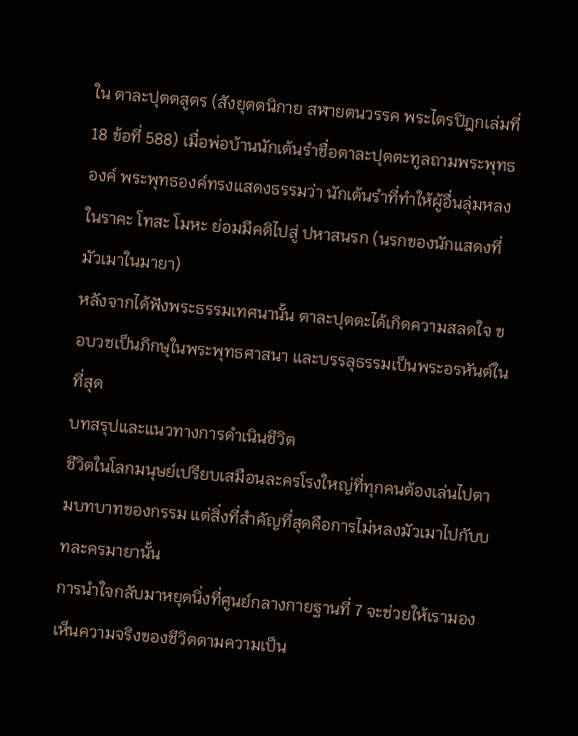ใน ตาละปุตตสูตร (สังยุตตนิกาย สฬายตนวรรค พระไตรปิฎกเล่มที่ 18 ข้อที่ 588) เมื่อพ่อบ้านนักเต้นรำชื่อตาละปุตตะทูลถามพระพุทธองค์ พระพุทธองค์ทรงแสดงธรรมว่า นักเต้นรำที่ทำให้ผู้อื่นลุ่มหลงในราคะ โทสะ โมหะ ย่อมมีคติไปสู่ ปหาสนรก (นรกของนักแสดงที่มัวเมาในมายา)
หลังจากได้ฟังพระธรรมเทศนานั้น ตาละปุตตะได้เกิดความสลดใจ ขอบวชเป็นภิกษุในพระพุทธศาสนา และบรรลุธรรมเป็นพระอรหันต์ในที่สุด
บทสรุปและแนวทางการดำเนินชีวิต
ชีวิตในโลกมนุษย์เปรียบเสมือนละครโรงใหญ่ที่ทุกคนต้องเล่นไปตามบทบาทของกรรม แต่สิ่งที่สำคัญที่สุดคือการไม่หลงมัวเมาไปกับบทละครมายานั้น
การนำใจกลับมาหยุดนิ่งที่ศูนย์กลางกายฐานที่ 7 จะช่วยให้เรามองเห็นความจริงของชีวิตตามความเป็น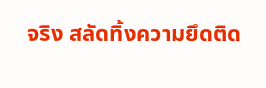จริง สลัดทิ้งความยึดติด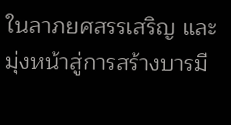ในลาภยศสรรเสริญ และมุ่งหน้าสู่การสร้างบารมี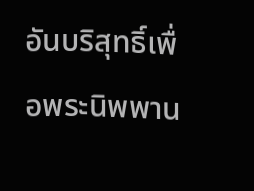อันบริสุทธิ์เพื่อพระนิพพาน